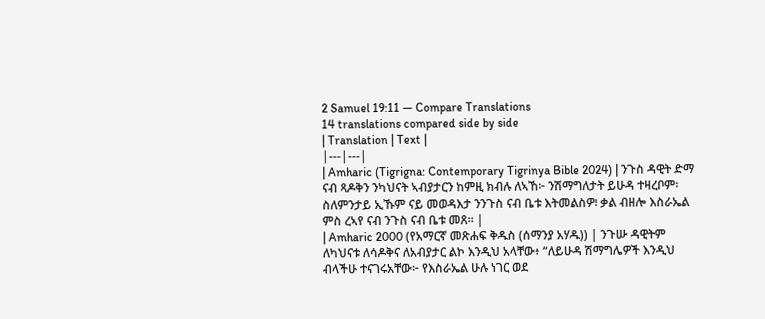2 Samuel 19:11 — Compare Translations
14 translations compared side by side
| Translation | Text |
|---|---|
| Amharic (Tigrigna: Contemporary Tigrinya Bible 2024) | ንጉስ ዳዊት ድማ ናብ ጻዶቅን ንካህናት ኣብያታርን ከምዚ ክብሉ ለኣኸ፦ ንሽማግለታት ይሁዳ ተዛረቦም፡ ስለምንታይ ኢኹም ናይ መወዳእታ ንንጉስ ናብ ቤቱ እትመልስዎ፧ ቃል ብዘሎ እስራኤል ምስ ረኣየ ናብ ንጉስ ናብ ቤቱ መጸ። |
| Amharic 2000 (የአማርኛ መጽሐፍ ቅዱስ (ሰማንያ አሃዱ)) | ንጉሡ ዳዊትም ለካህናቱ ለሳዶቅና ለአብያታር ልኮ እንዲህ አላቸው፥ “ለይሁዳ ሽማግሌዎች እንዲህ ብላችሁ ተናገሩአቸው፦ የእስራኤል ሁሉ ነገር ወደ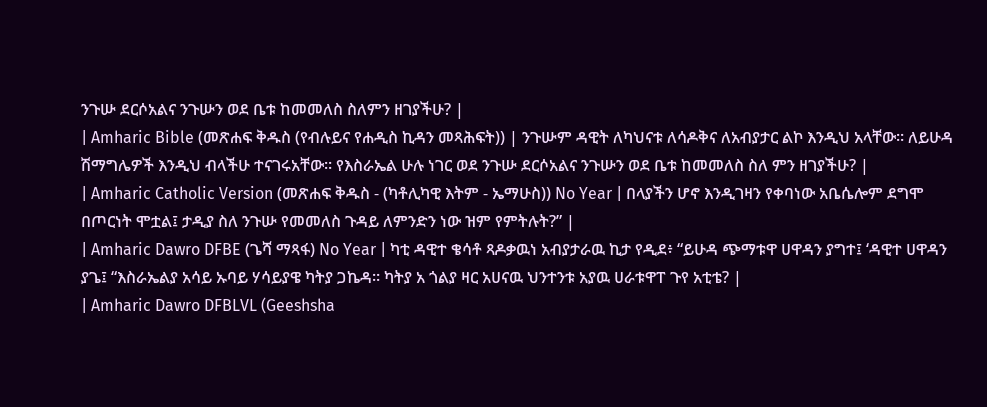ንጉሡ ደርሶአልና ንጉሡን ወደ ቤቱ ከመመለስ ስለምን ዘገያችሁ? |
| Amharic Bible (መጽሐፍ ቅዱስ (የብሉይና የሐዲስ ኪዳን መጻሕፍት)) | ንጉሡም ዳዊት ለካህናቱ ለሳዶቅና ለአብያታር ልኮ እንዲህ አላቸው። ለይሁዳ ሽማግሌዎች እንዲህ ብላችሁ ተናገሩአቸው። የእስራኤል ሁሉ ነገር ወደ ንጉሡ ደርሶአልና ንጉሡን ወደ ቤቱ ከመመለስ ስለ ምን ዘገያችሁ? |
| Amharic Catholic Version (መጽሐፍ ቅዱስ - (ካቶሊካዊ እትም - ኤማሁስ)) No Year | በላያችን ሆኖ እንዲገዛን የቀባነው አቤሴሎም ደግሞ በጦርነት ሞቷል፤ ታዲያ ስለ ንጉሡ የመመለስ ጉዳይ ለምንድን ነው ዝም የምትሉት?” |
| Amharic Dawro DFBE (ጌሻ ማጻፋ) No Year | ካቲ ዳዊተ ቄሳቶ ጻዶቃዉነ አብያታራዉ ኪታ የዲደ፥ “ይሁዳ ጭማቱዋ ሀዋዳን ያግተ፤ ‘ዳዊተ ሀዋዳን ያጌ፤ “እስራኤልያ አሳይ ኡባይ ሃሳይያዌ ካትያ ጋኬዳ። ካትያ አ ጎልያ ዛር አሀናዉ ህንተንቱ አያዉ ሀራቱዋፐ ጉየ አቲቴ? |
| Amharic Dawro DFBLVL (Geeshsha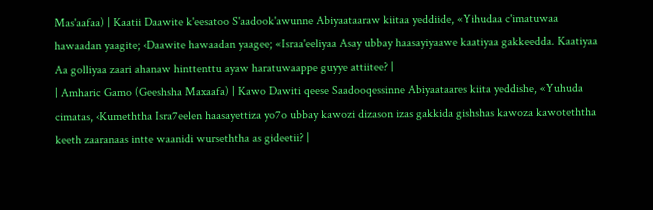Mas'aafaa) | Kaatii Daawite k'eesatoo S'aadook'awunne Abiyaataaraw kiitaa yeddiide, «Yihudaa c'imatuwaa hawaadan yaagite; ‹Daawite hawaadan yaagee; «Israa'eeliyaa Asay ubbay haasayiyaawe kaatiyaa gakkeedda. Kaatiyaa Aa golliyaa zaari ahanaw hinttenttu ayaw haratuwaappe guyye attiitee? |
| Amharic Gamo (Geeshsha Maxaafa) | Kawo Dawiti qeese Saadooqessinne Abiyaataares kiita yeddishe, «Yuhuda cimatas, ‹Kumeththa Isra7eelen haasayettiza yo7o ubbay kawozi dizason izas gakkida gishshas kawoza kawoteththa keeth zaaranaas intte waanidi wurseththa as gideetii? |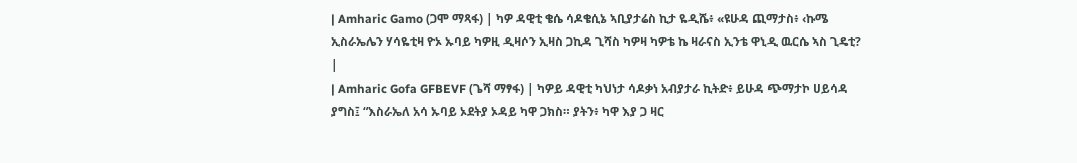| Amharic Gamo (ጋሞ ማጻፋ) | ካዎ ዳዊቲ ቄሴ ሳዶቄሲኔ ኣቢያታሬስ ኪታ ዬዲሼ፥ «ዩሁዳ ጪማታስ፥ ‹ኩሜ ኢስራኤሌን ሃሳዬቲዛ ዮኦ ኡባይ ካዎዚ ዲዛሶን ኢዛስ ጋኪዳ ጊሻስ ካዎዛ ካዎቴ ኬ ዛራናስ ኢንቴ ዋኒዲ ዉርሴ ኣስ ጊዴቲ? |
| Amharic Gofa GFBEVF (ጌሻ ማፃፋ) | ካዎይ ዳዊቲ ካህነታ ሳዶቃነ አብያታራ ኪትድ፥ ይሁዳ ጭማታኮ ሀይሳዳ ያግስ፤ “እስራኤለ አሳ ኡባይ ኦደትያ ኦዳይ ካዋ ጋክስ። ያትን፥ ካዋ እያ ጋ ዛር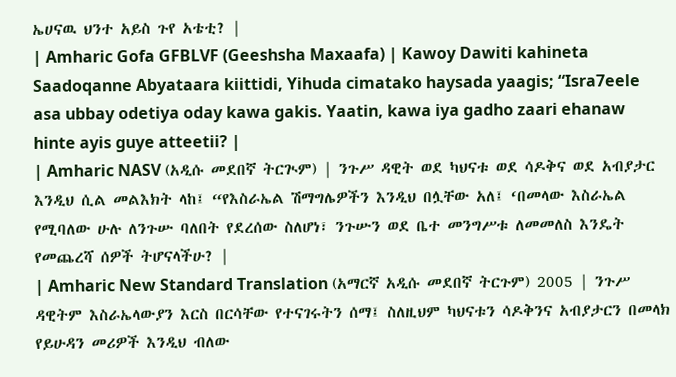ኤሀናዉ ህንተ አይስ ጉየ አቴቲ? |
| Amharic Gofa GFBLVF (Geeshsha Maxaafa) | Kawoy Dawiti kahineta Saadoqanne Abyataara kiittidi, Yihuda cimatako haysada yaagis; “Isra7eele asa ubbay odetiya oday kawa gakis. Yaatin, kawa iya gadho zaari ehanaw hinte ayis guye atteetii? |
| Amharic NASV (አዲሱ መደበኛ ትርጒም) | ንጉሥ ዳዊት ወደ ካህናቱ ወደ ሳዶቅና ወደ አብያታር እንዲህ ሲል መልእክት ላከ፤ “የእስራኤል ሽማግሌዎችን እንዲህ በሏቸው አለ፤ ‘በመላው እስራኤል የሚባለው ሁሉ ለንጉሡ ባለበት የደረሰው ስለሆነ፣ ንጉሡን ወደ ቤተ መንግሥቱ ለመመለስ እንዴት የመጨረሻ ሰዎች ትሆናላችሁ? |
| Amharic New Standard Translation (አማርኛ አዲሱ መደበኛ ትርጉም) 2005 | ንጉሥ ዳዊትም እስራኤላውያን እርስ በርሳቸው የተናገሩትን ሰማ፤ ስለዚህም ካህናቱን ሳዶቅንና አብያታርን በመላክ የይሁዳን መሪዎች እንዲህ ብለው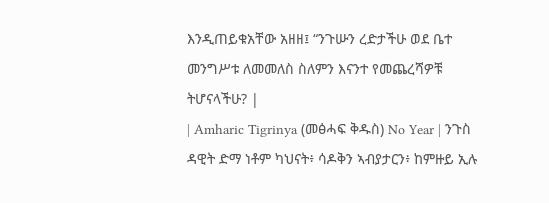እንዲጠይቁአቸው አዘዘ፤ “ንጉሡን ረድታችሁ ወደ ቤተ መንግሥቱ ለመመለስ ስለምን እናንተ የመጨረሻዎቹ ትሆናላችሁ? |
| Amharic Tigrinya (መፅሓፍ ቅዱስ) No Year | ንጉስ ዳዊት ድማ ነቶም ካህናት፥ ሳዶቅን ኣብያታርን፥ ከምዙይ ኢሉ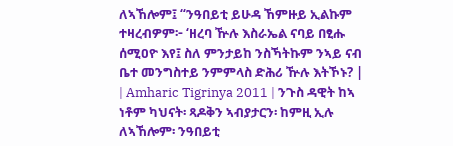ለኣኸሎም፤ “ንዓበይቲ ይሁዳ ኸምዙይ ኢልኩም ተዛረብዎም፦ ‘ዘረባ ዅሉ እስራኤል ናባይ በፂሑ ሰሚዐዮ እየ፤ ስለ ምንታይከ ንስኻትኩም ንኣይ ናብ ቤተ መንግስተይ ንምምላስ ድሕሪ ዅሉ እትኾኑ? |
| Amharic Tigrinya 2011 | ንጉስ ዳዊት ከኣ ነቶም ካህናት፡ ጻዶቅን ኣብያታርን፡ ከምዚ ኢሉ ለኣኸሎም፡ ንዓበይቲ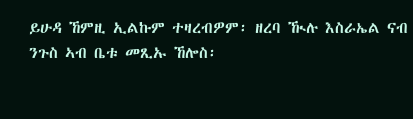ይሁዳ ኸምዚ ኢልኩም ተዛረብዎም፡ ዘረባ ዂሉ እስራኤል ናብ ንጉስ ኣብ ቤቱ መጺኡ ኸሎስ፡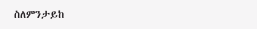ስለምንታይከ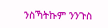ንስኻትኩም ንንጉስ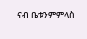ናብ ቤቱንምምላስ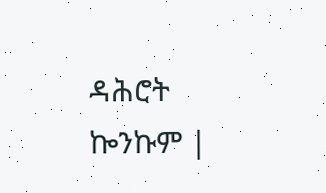ዳሕሮት ኰንኩም |